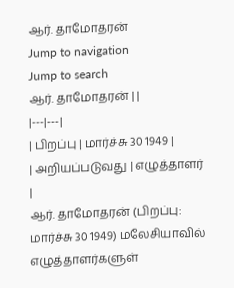ஆர். தாமோதரன்
Jump to navigation
Jump to search
ஆர். தாமோதரன் | |
|---|---|
| பிறப்பு | மார்ச்சு 30 1949 |
| அறியப்படுவது | எழுத்தாளர் |
ஆர். தாமோதரன் (பிறப்பு: மார்ச்சு 30 1949) மலேசியாவில் எழுத்தாளர்களுள்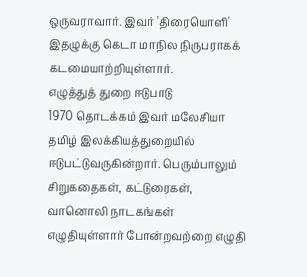ஒருவராவார். இவர் 'திரையொளி' இதழுக்கு கெடா மாநில நிருபராகக் கடமையாற்றியுள்ளார்.
எழுத்துத் துறை ஈடுபாடு
1970 தொடக்கம் இவர் மலேசியா தமிழ் இலக்கியத்துறையில் ஈடுபட்டுவருகின்றார். பெரும்பாலும் சிறுகதைகள், கட்டுரைகள், வானொலி நாடகங்கள் எழுதியுள்ளார் போன்றவற்றை எழுதி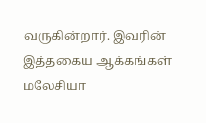வருகின்றார். இவரின் இத்தகைய ஆக்கங்கள் மலேசியா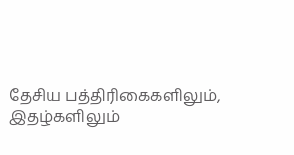தேசிய பத்திரிகைகளிலும், இதழ்களிலும்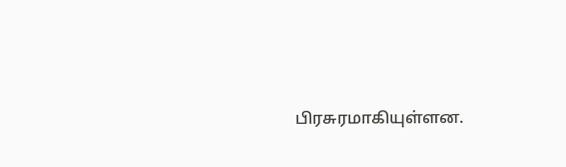பிரசுரமாகியுள்ளன.